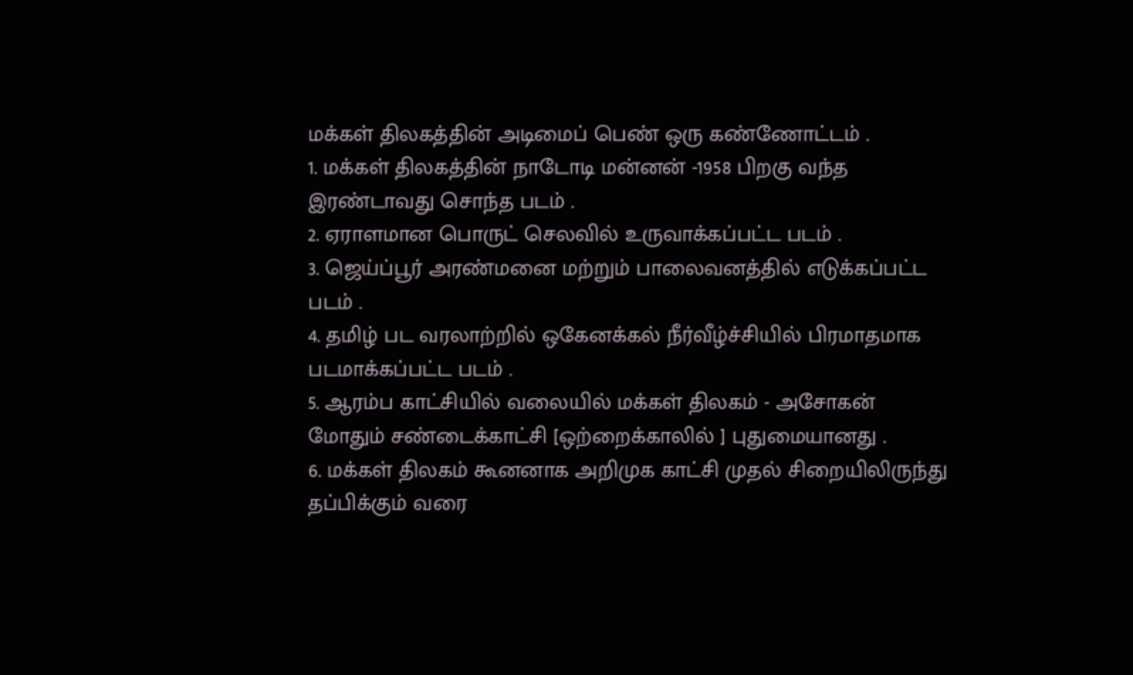மக்கள் திலகத்தின் அடிமைப் பெண் ஒரு கண்ணோட்டம் .
1. மக்கள் திலகத்தின் நாடோடி மன்னன் -1958 பிறகு வந்த இரண்டாவது சொந்த படம் .
2. ஏராளமான பொருட் செலவில் உருவாக்கப்பட்ட படம் .
3. ஜெய்ப்பூர் அரண்மனை மற்றும் பாலைவனத்தில் எடுக்கப்பட்ட படம் .
4. தமிழ் பட வரலாற்றில் ஒகேனக்கல் நீர்வீழ்ச்சியில் பிரமாதமாக படமாக்கப்பட்ட படம் .
5. ஆரம்ப காட்சியில் வலையில் மக்கள் திலகம் - அசோகன் மோதும் சண்டைக்காட்சி [ஒற்றைக்காலில் ] புதுமையானது .
6. மக்கள் திலகம் கூனனாக அறிமுக காட்சி முதல் சிறையிலிருந்து தப்பிக்கும் வரை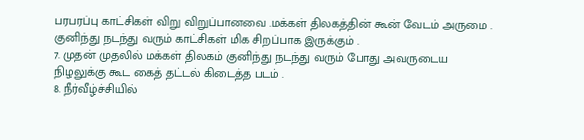பரபரப்பு காட்சிகள் விறு விறுப்பானவை .மக்கள் திலகத்தின் கூன் வேடம் அருமை . குனிந்து நடந்து வரும் காட்சிகள் மிக சிறப்பாக இருக்கும் .
7. முதன் முதலில் மக்கள் திலகம் குனிந்து நடந்து வரும் போது அவருடைய நிழலுக்கு கூட கைத் தட்டல் கிடைத்த படம் .
8. நீர்வீழ்ச்சியில்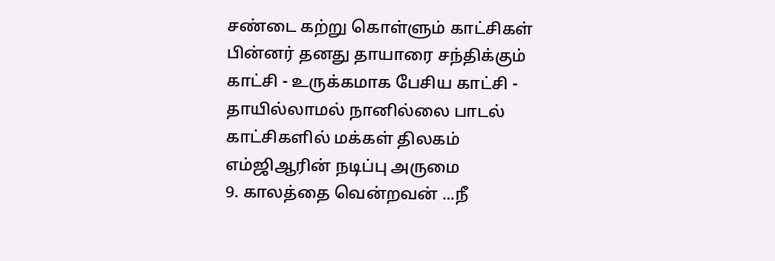சண்டை கற்று கொள்ளும் காட்சிகள் பின்னர் தனது தாயாரை சந்திக்கும் காட்சி - உருக்கமாக பேசிய காட்சி - தாயில்லாமல் நானில்லை பாடல் காட்சிகளில் மக்கள் திலகம் எம்ஜிஆரின் நடிப்பு அருமை
9. காலத்தை வென்றவன் ...நீ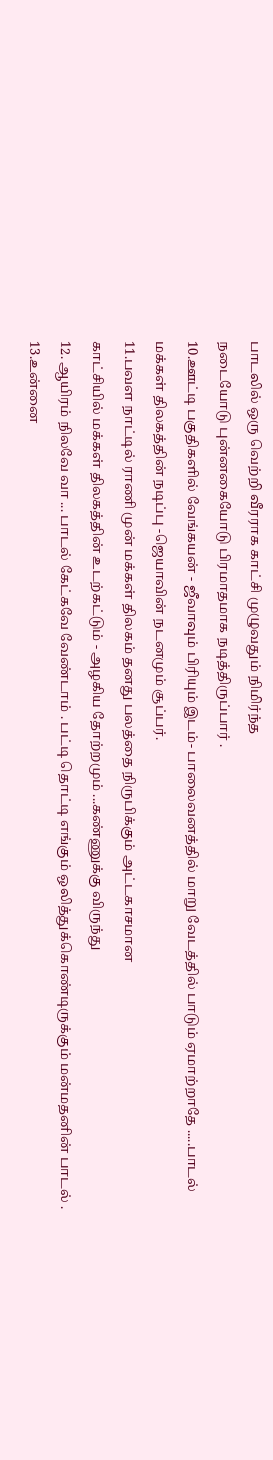பாடலில் ஒரு வெற்றி வீரராக காட்சி முழுவதும் நிமிர்ந்த
நடையோடு புன்னகையோடு பிரமாதமாக நடித்திருப்பார் .
10.ஊட்டி பகுதிகளில் வேங்கயன் - ஜீவாவும் பிரியும் இடம்- பாலைவனத்தில் மாறு வேடத்தில் பாடும் ஏமாற்றாதே .....பாடல் மக்கள் திலகத்தின் நடிப்பு -ஜெயாவின் நடனமும் சூப்பர்.
11.பவள நாட்டில் ராணி முன் மக்கள் திலகம் தனது பலத்தை நிருபிக்கும் அட்டகாசமான
காட்சியில் மக்கள் திலகத்தின் உடற்கட்டும் - அழகிய தோற்றமும் ...கண்ணுக்கு விருந்து
12. ஆயிரம் நிலவே வா ... பாடல் கேட்கவே வேண்டாம் . பட்டி தொட்டி எங்கும் ஒலித்துக்கொண்டிருக்கும் மன்மதனின் பாடல் .
13.உன்னை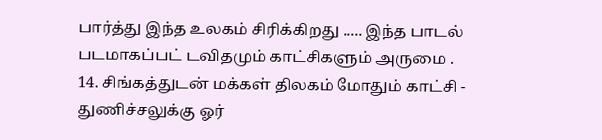பார்த்து இந்த உலகம் சிரிக்கிறது ..... இந்த பாடல் படமாகப்பட் டவிதமும் காட்சிகளும் அருமை .
14. சிங்கத்துடன் மக்கள் திலகம் மோதும் காட்சி - துணிச்சலுக்கு ஓர்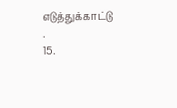எடுத்துக்காட்டு .
15.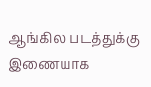ஆங்கில படத்துக்கு இணையாக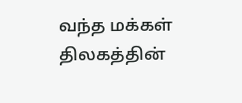வந்த மக்கள் திலகத்தின்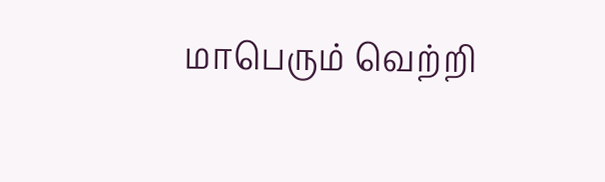மாபெரும் வெற்றி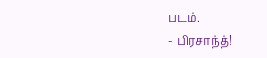படம்.
- பிரசாந்த்!